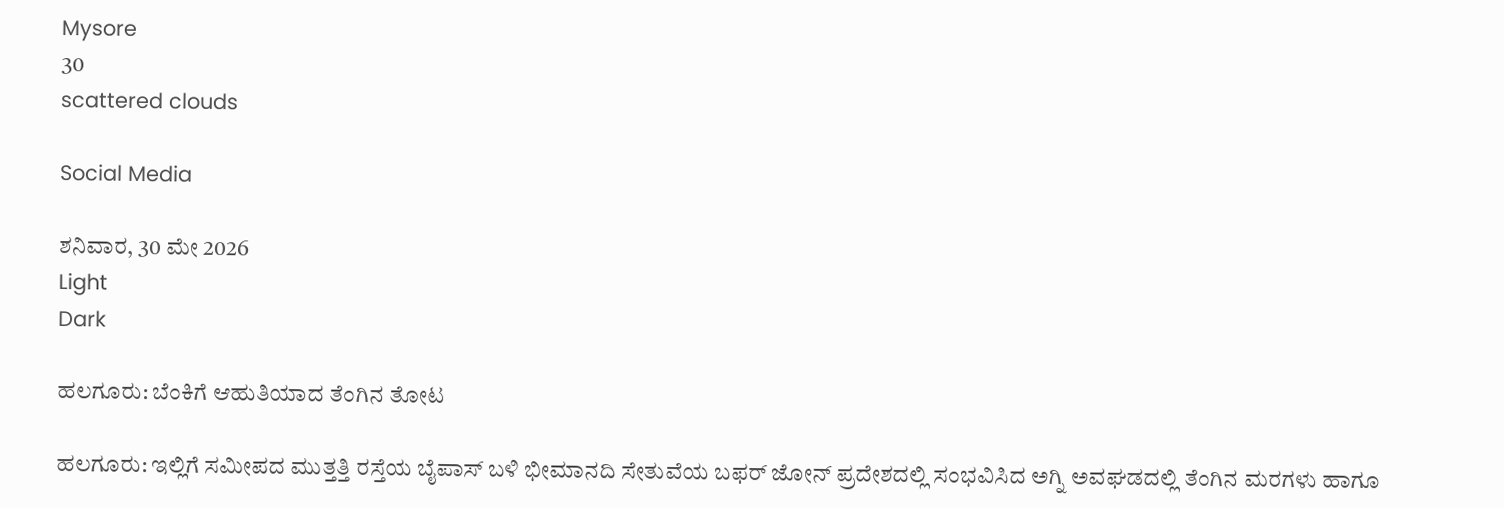Mysore
30
scattered clouds

Social Media

ಶನಿವಾರ, 30 ಮೇ 2026
Light
Dark

ಹಲಗೂರು: ಬೆಂಕಿಗೆ ಆಹುತಿಯಾದ ತೆಂಗಿನ ತೋಟ

ಹಲಗೂರು: ಇಲ್ಲಿಗೆ ಸಮೀಪದ ಮುತ್ತತ್ತಿ ರಸ್ತೆಯ ಬೈಪಾಸ್ ಬಳಿ ಭೀಮಾನದಿ ಸೇತುವೆಯ ಬಫರ್ ಜೋನ್ ಪ್ರದೇಶದಲ್ಲಿ ಸಂಭವಿಸಿದ ಅಗ್ನಿ ಅವಘಡದಲ್ಲಿ ತೆಂಗಿನ ಮರಗಳು ಹಾಗೂ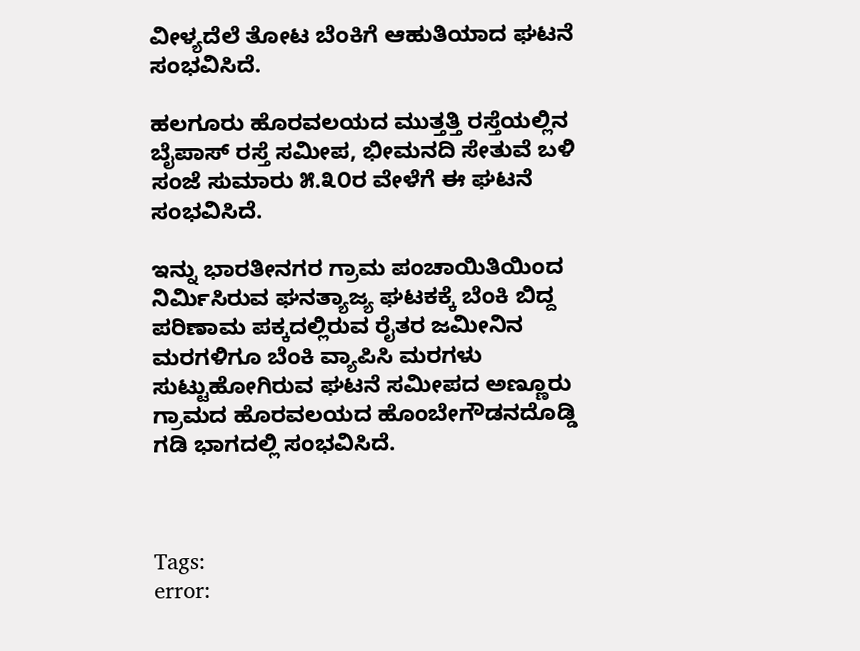ವೀಳ್ಯದೆಲೆ ತೋಟ ಬೆಂಕಿಗೆ ಆಹುತಿಯಾದ ಘಟನೆ ಸಂಭವಿಸಿದೆ.

ಹಲಗೂರು ಹೊರವಲಯದ ಮುತ್ತತ್ತಿ ರಸ್ತೆಯಲ್ಲಿನ ಬೈಪಾಸ್ ರಸ್ತೆ ಸಮೀಪ, ಭೀಮನದಿ ಸೇತುವೆ ಬಳಿ ಸಂಜೆ ಸುಮಾರು ೫.೩೦ರ ವೇಳೆಗೆ ಈ ಘಟನೆ ಸಂಭವಿಸಿದೆ.

ಇನ್ನು ಭಾರತೀನಗರ ಗ್ರಾಮ ಪಂಚಾಯಿತಿಯಿಂದ ನಿರ್ಮಿಸಿರುವ ಘನತ್ಯಾಜ್ಯ ಘಟಕಕ್ಕೆ ಬೆಂಕಿ ಬಿದ್ದ ಪರಿಣಾಮ ಪಕ್ಕದಲ್ಲಿರುವ ರೈತರ ಜಮೀನಿನ ಮರಗಳಿಗೂ ಬೆಂಕಿ ವ್ಯಾಪಿಸಿ ಮರಗಳು ಸುಟ್ಟುಹೋಗಿರುವ ಘಟನೆ ಸಮೀಪದ ಅಣ್ಣೂರು ಗ್ರಾಮದ ಹೊರವಲಯದ ಹೊಂಬೇಗೌಡನದೊಡ್ಡಿ ಗಡಿ ಭಾಗದಲ್ಲಿ ಸಂಭವಿಸಿದೆ.



Tags:
error: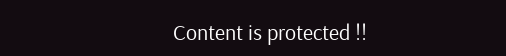Content is protected !!